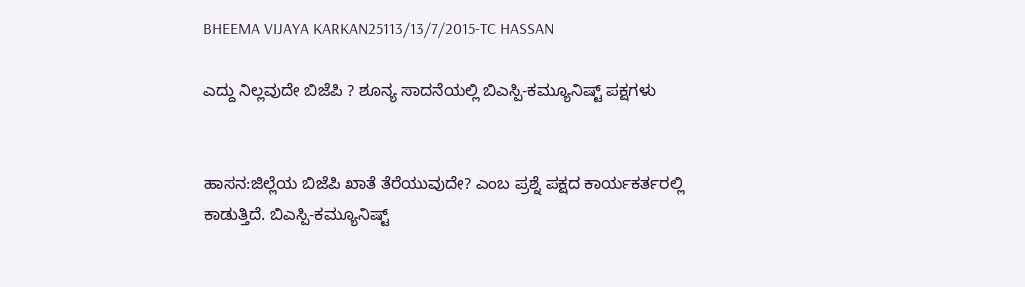BHEEMA VIJAYA KARKAN25113/13/7/2015-TC HASSAN

ಎದ್ದು ನಿಲ್ಲವುದೇ ಬಿಜೆಪಿ ? ಶೂನ್ಯ ಸಾದನೆಯಲ್ಲಿ ಬಿಎಸ್ಪಿ-ಕಮ್ಯೂನಿಷ್ಟ್ ಪಕ್ಷಗಳು


ಹಾಸನ:ಜಿಲ್ಲೆಯ ಬಿಜೆಪಿ ಖಾತೆ ತೆರೆಯುವುದೇ? ಎಂಬ ಪ್ರಶ್ನೆ ಪಕ್ಷದ ಕಾರ್ಯಕರ್ತರಲ್ಲಿ ಕಾಡುತ್ತಿದೆ. ಬಿಎಸ್ಪಿ-ಕಮ್ಯೂನಿಷ್ಟ್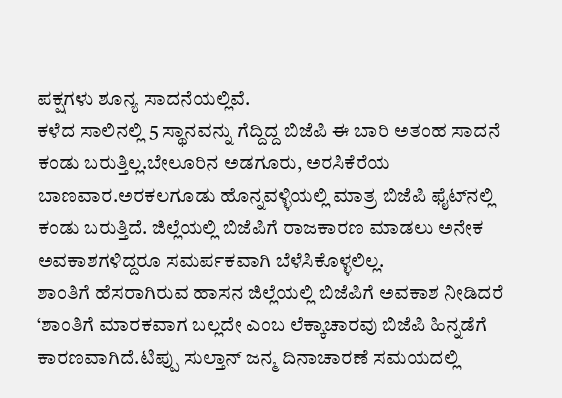ಪಕ್ಷಗಳು ಶೂನ್ಯ ಸಾದನೆಯಲ್ಲಿವೆ.
ಕಳೆದ ಸಾಲಿನಲ್ಲಿ 5 ಸ್ಥಾನವನ್ನು ಗೆದ್ದಿದ್ದ ಬಿಜೆಪಿ ಈ ಬಾರಿ ಅತಂಹ ಸಾದನೆ ಕಂಡು ಬರುತ್ತಿಲ್ಲ.ಬೇಲೂರಿನ ಅಡಗೂರು, ಅರಸಿಕೆರೆಯ ಬಾಣವಾರ.ಅರಕಲಗೂಡು ಹೊನ್ನವಳ್ಳಿಯಲ್ಲಿ ಮಾತ್ರ ಬಿಜೆಪಿ ಫೈಟ್‍ನಲ್ಲಿ ಕಂಡು ಬರುತ್ತಿದೆ. ಜಿಲ್ಲೆಯಲ್ಲಿ ಬಿಜೆಪಿಗೆ ರಾಜಕಾರಣ ಮಾಡಲು ಅನೇಕ ಅವಕಾಶಗಳಿದ್ದರೂ ಸಮರ್ಪಕವಾಗಿ ಬೆಳೆಸಿಕೊಳ್ಳಲಿಲ್ಲ.
ಶಾಂತಿಗೆ ಹೆಸರಾಗಿರುವ ಹಾಸನ ಜಿಲ್ಲೆಯಲ್ಲಿ ಬಿಜೆಪಿಗೆ ಅವಕಾಶ ನೀಡಿದರೆ ‘ಶಾಂತಿಗೆ ಮಾರಕವಾಗ ಬಲ್ಲದೇ ಎಂಬ ಲೆಕ್ಕಾಚಾರವು ಬಿಜೆಪಿ ಹಿನ್ನಡೆಗೆ ಕಾರಣವಾಗಿದೆ.ಟಿಪ್ಪು ಸುಲ್ತಾನ್ ಜನ್ಮ ದಿನಾಚಾರಣೆ ಸಮಯದಲ್ಲಿ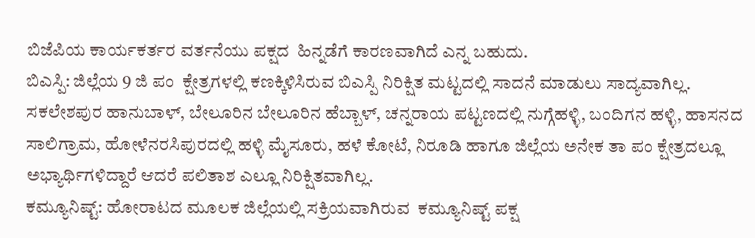ಬಿಜೆಪಿಯ ಕಾರ್ಯಕರ್ತರ ವರ್ತನೆಯು ಪಕ್ಷದ  ಹಿನ್ನಡೆಗೆ ಕಾರಣವಾಗಿದೆ ಎನ್ನ ಬಹುದು.
ಬಿಎಸ್ಪಿ: ಜಿಲ್ಲೆಯ 9 ಜಿ ಪಂ  ಕ್ಷೇತ್ರಗಳಲ್ಲಿ ಕಣಕ್ಕಿಳಿಸಿರುವ ಬಿಎಸ್ಪಿ ನಿರಿಕ್ಷಿತ ಮಟ್ಟದಲ್ಲಿ ಸಾದನೆ ಮಾಡುಲು ಸಾದ್ಯವಾಗಿಲ್ಲ.  ಸಕಲೇಶಪುರ ಹಾನುಬಾಳ್, ಬೇಲೂರಿನ ಬೇಲೂರಿನ ಹೆಬ್ಬಾಳ್, ಚನ್ನರಾಯ ಪಟ್ಟಣದಲ್ಲಿ ನುಗ್ಗೆಹಳ್ಳಿ, ಬಂದಿಗನ ಹಳ್ಳಿ, ಹಾಸನದ ಸಾಲಿಗ್ರಾಮ, ಹೋಳೆನರಸಿಪುರದಲ್ಲಿ ಹಳ್ಳಿ ಮೈಸೂರು, ಹಳೆ ಕೋಟೆ, ನಿರೂಡಿ ಹಾಗೂ ಜಿಲ್ಲೆಯ ಅನೇಕ ತಾ ಪಂ ಕ್ಷೇತ್ರದಲ್ಲೂ ಅಭ್ಯಾರ್ಥಿಗಳಿದ್ದಾರೆ ಆದರೆ ಪಲಿತಾಶ ಎಲ್ಲೂ ನಿರಿಕ್ಷಿತವಾಗಿಲ್ಲ.
ಕಮ್ಯೂನಿಷ್ಟ್: ಹೋರಾಟದ ಮೂಲಕ ಜಿಲ್ಲೆಯಲ್ಲಿ ಸಕ್ರಿಯವಾಗಿರುವ  ಕಮ್ಯೂನಿಷ್ಟ್ ಪಕ್ಷ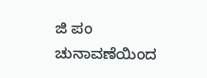ಜಿ ಪಂ ಚುನಾವಣೆಯಿಂದ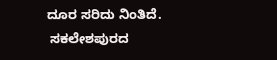ದೂರ ಸರಿದು ನಿಂತಿದೆ.
 ಸಕಲೇಶಪುರದ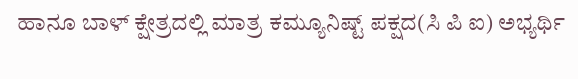ಹಾನೂ ಬಾಳ್ ಕ್ಷೇತ್ರದಲ್ಲಿ ಮಾತ್ರ ಕಮ್ಯೂನಿಷ್ಟ್ ಪಕ್ಷದ(ಸಿ ಪಿ ಐ) ಅಭ್ಯರ್ಥಿ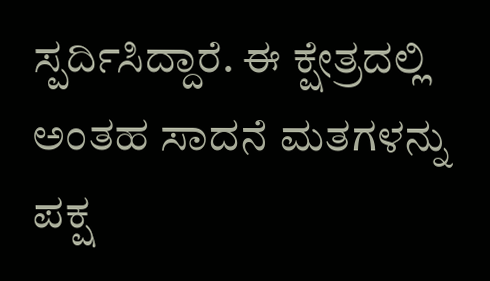ಸ್ಪರ್ದಿಸಿದ್ದಾರೆ. ಈ ಕ್ಷೇತ್ರದಲ್ಲಿ ಅಂತಹ ಸಾದನೆ ಮತಗಳನ್ನು ಪಕ್ಷ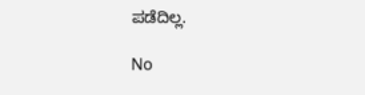ಪಡೆದಿಲ್ಲ.

No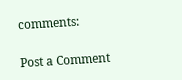comments:

Post a Comment